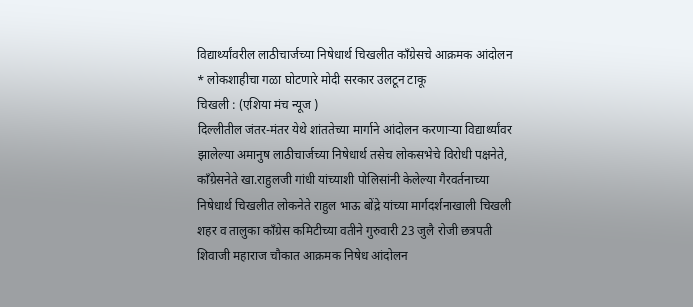विद्यार्थ्यांवरील लाठीचार्जच्या निषेधार्थ चिखलीत काँग्रेसचे आक्रमक आंदोलन
* लोकशाहीचा गळा घोटणारे मोदी सरकार उलटून टाकू
चिखली : (एशिया मंच न्यूज )
दिल्लीतील जंतर-मंतर येथे शांततेच्या मार्गाने आंदोलन करणाऱ्या विद्यार्थ्यांवर झालेल्या अमानुष लाठीचार्जच्या निषेधार्थ तसेच लोकसभेचे विरोधी पक्षनेते, काँग्रेसनेते खा.राहुलजी गांधी यांच्याशी पोलिसांनी केलेल्या गैरवर्तनाच्या निषेधार्थ चिखलीत लोकनेते राहुल भाऊ बोंद्रे यांच्या मार्गदर्शनाखाली चिखली शहर व तालुका काँग्रेस कमिटीच्या वतीने गुरुवारी 23 जुलै रोजी छत्रपती शिवाजी महाराज चौकात आक्रमक निषेध आंदोलन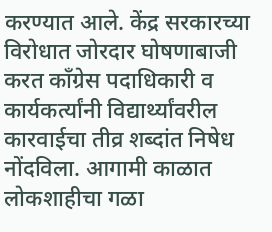करण्यात आले. केंद्र सरकारच्या विरोधात जोरदार घोषणाबाजी करत काँग्रेस पदाधिकारी व कार्यकर्त्यांनी विद्यार्थ्यांवरील कारवाईचा तीव्र शब्दांत निषेध नोंदविला. आगामी काळात लोकशाहीचा गळा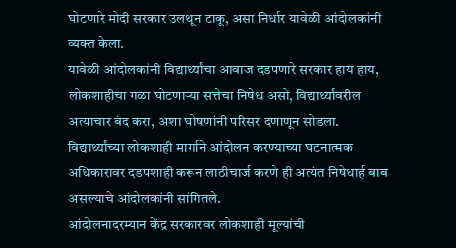घोटणारे मोदी सरकार उलथून टाकू, असा निर्धार यावेळी आंदोलकांनी व्यक्त केला.
यावेळी आंदोलकांनी विद्यार्थ्यांचा आवाज दडपणारे सरकार हाय हाय, लोकशाहीचा गळा घोटणाऱ्या सत्तेचा निषेध असो, विद्यार्थ्यांवरील अत्याचार बंद करा, अशा घोषणांनी परिसर दणाणून सोडला. विद्यार्थ्यांच्या लोकशाही मार्गाने आंदोलन करण्याच्या घटनात्मक अधिकारावर दडपशाही करून लाठीचार्ज करणे ही अत्यंत निषेधार्ह बाब असल्याचे आंदोलकांनी सांगितले.
आंदोलनादरम्यान केंद्र सरकारवर लोकशाही मूल्यांची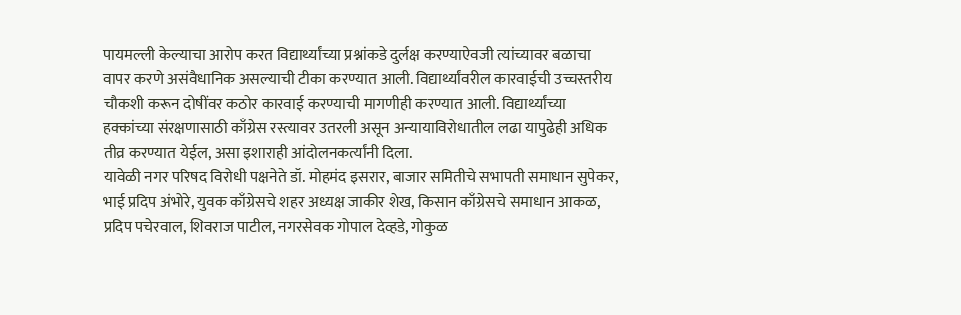पायमल्ली केल्याचा आरोप करत विद्यार्थ्यांच्या प्रश्नांकडे दुर्लक्ष करण्याऐवजी त्यांच्यावर बळाचा वापर करणे असंवैधानिक असल्याची टीका करण्यात आली. विद्यार्थ्यांवरील कारवाईची उच्चस्तरीय चौकशी करून दोषींवर कठोर कारवाई करण्याची मागणीही करण्यात आली. विद्यार्थ्यांच्या हक्कांच्या संरक्षणासाठी काँग्रेस रस्त्यावर उतरली असून अन्यायाविरोधातील लढा यापुढेही अधिक तीव्र करण्यात येईल, असा इशाराही आंदोलनकर्त्यांनी दिला.
यावेळी नगर परिषद विरोधी पक्षनेते डॉ. मोहमंद इसरार, बाजार समितीचे सभापती समाधान सुपेकर, भाई प्रदिप अंभोरे, युवक काँग्रेसचे शहर अध्यक्ष जाकीर शेख, किसान काँग्रेसचे समाधान आकळ, प्रदिप पचेरवाल, शिवराज पाटील, नगरसेवक गोपाल देव्हडे, गोकुळ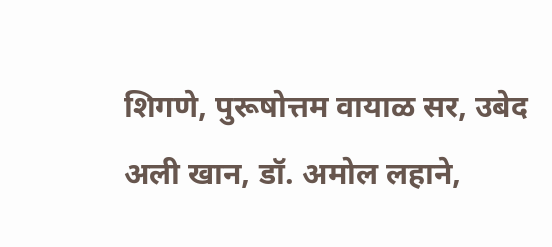शिगणे, पुरूषोत्तम वायाळ सर, उबेद अली खान, डॉ. अमोल लहाने,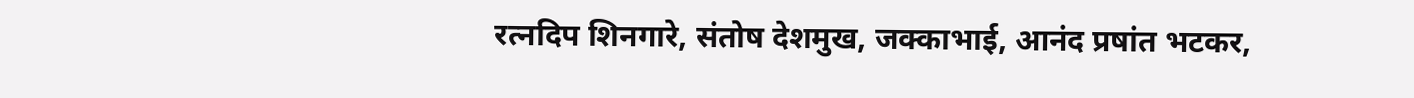रत्नदिप शिनगारे, संतोष देशमुख, जक्काभाई, आनंद प्रषांत भटकर,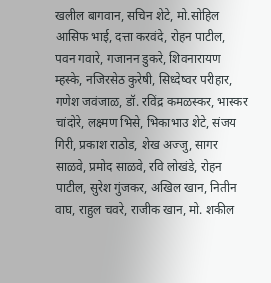खलील बागवान, सचिन शेटे, मो.सोहिल आसिफ भाई, दत्ता करवंदे, रोहन पाटील, पवन गवारे, गजानन डुकरे, शिवनारायण म्हस्के, नजिरसेठ कुरेषी, सिध्देष्वर परीहार, गणेश जवंजाळ, डॉ. रविंद्र कमळस्कर, भास्कर चांदोरे, लक्ष्मण भिसे, भिकाभाउ शेटे, संजय गिरी, प्रकाश राठोड, शेख अज्जु, सागर साळवे, प्रमोद साळवे, रवि लोखंडे, रोहन पाटील, सुरेश गुंजकर, अखिल खान, नितीन वाघ, राहुल चवरे, राजीक खान, मो. शकील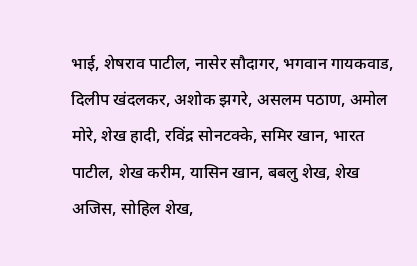भाई, शेषराव पाटील, नासेर सौदागर, भगवान गायकवाड, दिलीप खंदलकर, अशोक झगरे, असलम पठाण, अमोल मोरे, शेख हादी, रविंद्र सोनटक्के, समिर खान, भारत पाटील, शेख करीम, यासिन खान, बबलु शेख, शेख अजिस, सोहिल शेख,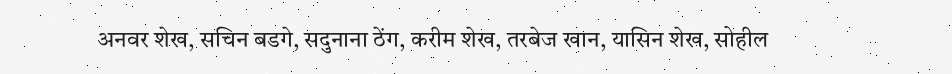अनवर शेख, सचिन बडगे, सदुनाना ठेंग, करीम शेख, तरबेज खान, यासिन शेख, सोहील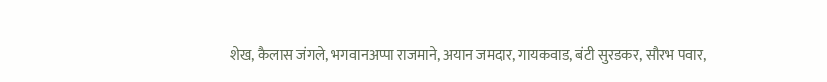शेख, कैलास जंगले, भगवानअप्पा राजमाने, अयान जमदार, गायकवाड, बंटी सुरडकर, सौरभ पवार,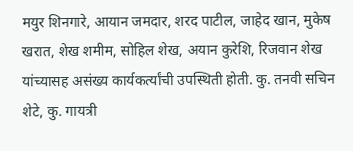मयुर शिनगारे, आयान जमदार, शरद पाटील, जाहेद खान, मुकेष खरात, शेख शमीम, सोहिल शेख, अयान कुरेशि, रिजवान शेख यांच्यासह असंख्य कार्यकर्त्यांची उपस्थिती होती. कु. तनवी सचिन शेटे, कु. गायत्री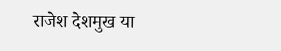राजेश देशमुख या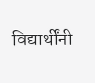विद्यार्थींनी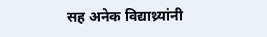सह अनेक विद्याथ्र्यांनी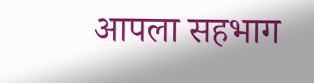आपला सहभाग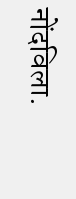नोंदविला.